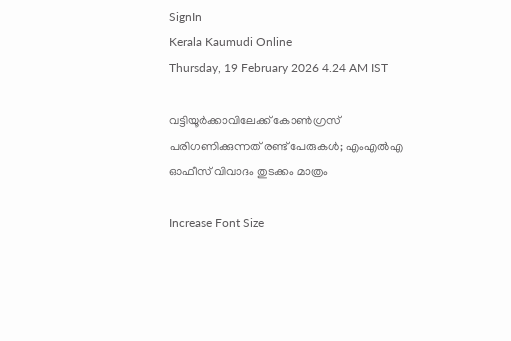SignIn
Kerala Kaumudi Online
Thursday, 19 February 2026 4.24 AM IST

വട്ടിയൂര്‍ക്കാവിലേക്ക് കോണ്‍ഗ്രസ് പരിഗണിക്കുന്നത് രണ്ട് പേരുകള്‍; എംഎല്‍എ ഓഫീസ് വിവാദം തുടക്കം മാത്രം

Increase Font Size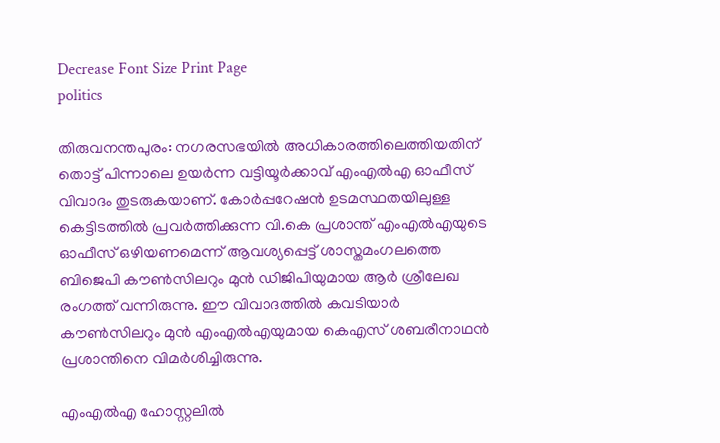Decrease Font Size Print Page
politics

തിരുവനന്തപുരം: നഗരസഭയില്‍ അധികാരത്തിലെത്തിയതിന് തൊട്ട് പിന്നാലെ ഉയര്‍ന്ന വട്ടിയൂര്‍ക്കാവ് എംഎല്‍എ ഓഫീസ് വിവാദം തുടരുകയാണ്. കോര്‍പ്പറേഷന്‍ ഉടമസ്ഥതയിലുള്ള കെട്ടിടത്തില്‍ പ്രവര്‍ത്തിക്കുന്ന വി.കെ പ്രശാന്ത് എംഎല്‍എയുടെ ഓഫീസ് ഒഴിയണമെന്ന് ആവശ്യപ്പെട്ട് ശാസ്തമംഗലത്തെ ബിജെപി കൗണ്‍സിലറും മുന്‍ ഡിജിപിയുമായ ആര്‍ ശ്രീലേഖ രംഗത്ത് വന്നിരുന്നു. ഈ വിവാദത്തില്‍ കവടിയാര്‍ കൗണ്‍സിലറും മുന്‍ എംഎല്‍എയുമായ കെഎസ് ശബരീനാഥന്‍ പ്രശാന്തിനെ വിമര്‍ശിച്ചിരുന്നു.

എംഎല്‍എ ഹോസ്റ്റലില്‍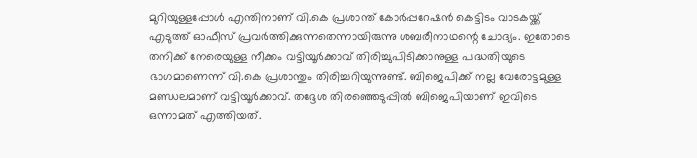മുറിയുള്ളപ്പോള്‍ എന്തിനാണ് വി.കെ പ്രശാന്ത് കോര്‍പ്പറേഷന്‍ കെട്ടിടം വാടകയ്ക്ക് എടുത്ത് ഓഫീസ് പ്രവര്‍ത്തിക്കുന്നതെന്നായിരുന്നു ശബരീനാഥന്റെ ചോദ്യം. ഇതോടെ തനിക്ക് നേരെയുള്ള നീക്കം വട്ടിയൂര്‍ക്കാവ് തിരിച്ചുപിടിക്കാനുള്ള പദ്ധതിയുടെ ഭാഗമാണെന്ന് വി.കെ പ്രശാന്തും തിരിച്ചറിയുന്നുണ്ട്. ബിജെപിക്ക് നല്ല വേരോട്ടമുള്ള മണ്ഡലമാണ് വട്ടിയൂര്‍ക്കാവ്. തദ്ദേശ തിരഞ്ഞെടുപ്പില്‍ ബിജെപിയാണ് ഇവിടെ ഒന്നാമത് എത്തിയത്.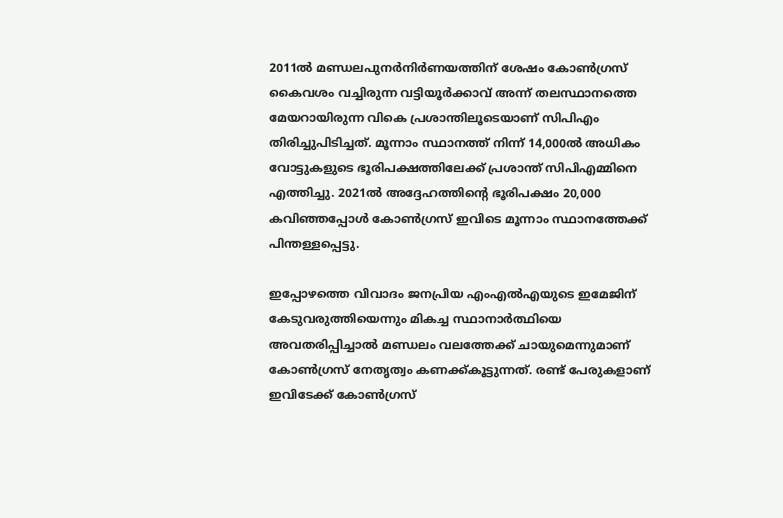2011ല്‍ മണ്ഡലപുനര്‍നിര്‍ണയത്തിന് ശേഷം കോണ്‍ഗ്രസ് കൈവശം വച്ചിരുന്ന വട്ടിയൂര്‍ക്കാവ് അന്ന് തലസ്ഥാനത്തെ മേയറായിരുന്ന വികെ പ്രശാന്തിലൂടെയാണ് സിപിഎം തിരിച്ചുപിടിച്ചത്. മൂന്നാം സ്ഥാനത്ത് നിന്ന് 14,000ല്‍ അധികം വോട്ടുകളുടെ ഭൂരിപക്ഷത്തിലേക്ക് പ്രശാന്ത് സിപിഎമ്മിനെ എത്തിച്ചു. 2021ല്‍ അദ്ദേഹത്തിന്റെ ഭൂരിപക്ഷം 20,000 കവിഞ്ഞപ്പോള്‍ കോണ്‍ഗ്രസ് ഇവിടെ മൂന്നാം സ്ഥാനത്തേക്ക് പിന്തള്ളപ്പെട്ടു.

ഇപ്പോഴത്തെ വിവാദം ജനപ്രിയ എംഎല്‍എയുടെ ഇമേജിന് കേടുവരുത്തിയെന്നും മികച്ച സ്ഥാനാര്‍ത്ഥിയെ അവതരിപ്പിച്ചാല്‍ മണ്ഡലം വലത്തേക്ക് ചായുമെന്നുമാണ് കോണ്‍ഗ്രസ് നേതൃത്വം കണക്ക്കൂട്ടുന്നത്. രണ്ട് പേരുകളാണ് ഇവിടേക്ക് കോണ്‍ഗ്രസ്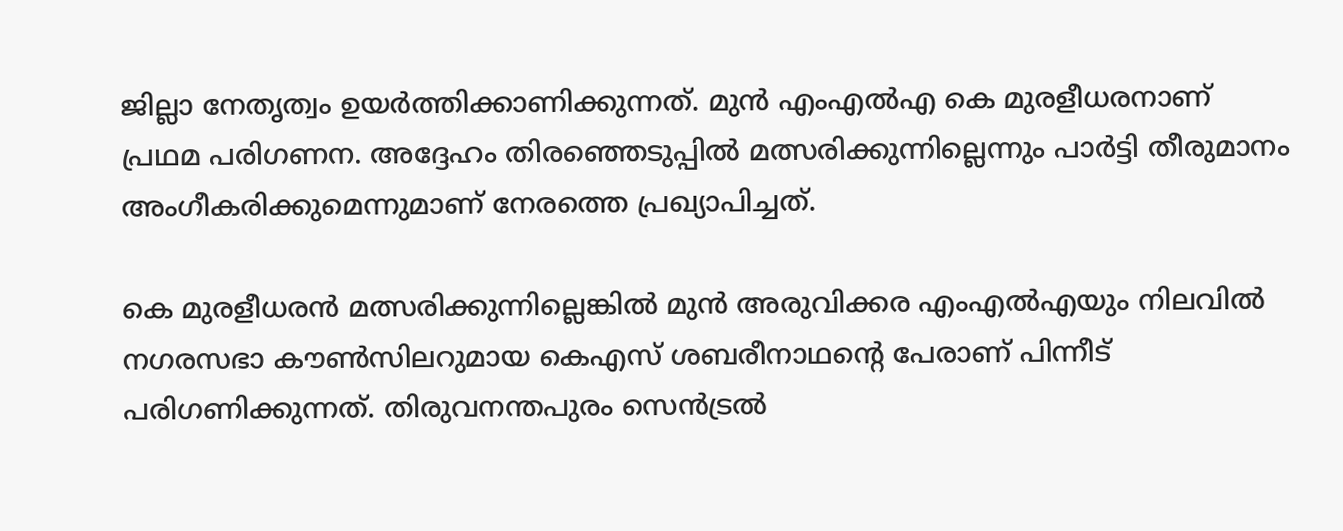ജില്ലാ നേതൃത്വം ഉയര്‍ത്തിക്കാണിക്കുന്നത്. മുന്‍ എംഎല്‍എ കെ മുരളീധരനാണ് പ്രഥമ പരിഗണന. അദ്ദേഹം തിരഞ്ഞെടുപ്പില്‍ മത്സരിക്കുന്നില്ലെന്നും പാര്‍ട്ടി തീരുമാനം അംഗീകരിക്കുമെന്നുമാണ് നേരത്തെ പ്രഖ്യാപിച്ചത്.

കെ മുരളീധരന്‍ മത്സരിക്കുന്നില്ലെങ്കില്‍ മുന്‍ അരുവിക്കര എംഎല്‍എയും നിലവില്‍ നഗരസഭാ കൗണ്‍സിലറുമായ കെഎസ് ശബരീനാഥന്റെ പേരാണ് പിന്നീട് പരിഗണിക്കുന്നത്. തിരുവനന്തപുരം സെന്‍ട്രല്‍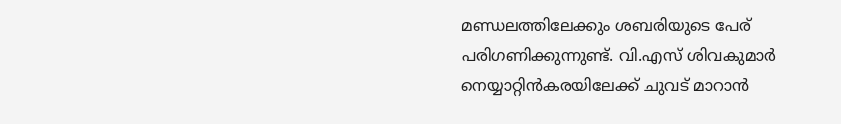മണ്ഡലത്തിലേക്കും ശബരിയുടെ പേര് പരിഗണിക്കുന്നുണ്ട്. വി.എസ് ശിവകുമാര്‍ നെയ്യാറ്റിന്‍കരയിലേക്ക് ചുവട് മാറാന്‍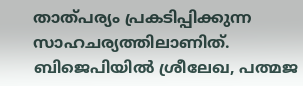താത്പര്യം പ്രകടിപ്പിക്കുന്ന സാഹചര്യത്തിലാണിത്. ബിജെപിയില്‍ ശ്രീലേഖ, പത്മജ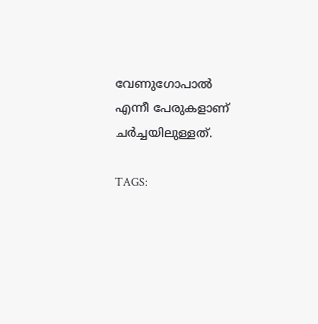വേണുഗോപാല്‍ എന്നീ പേരുകളാണ് ചര്‍ച്ചയിലുള്ളത്.

TAGS: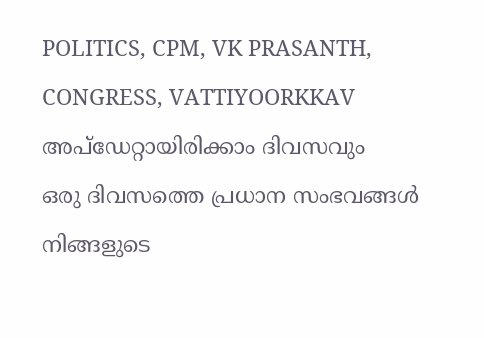POLITICS, CPM, VK PRASANTH, CONGRESS, VATTIYOORKKAV
അപ്ഡേറ്റായിരിക്കാം ദിവസവും
ഒരു ദിവസത്തെ പ്രധാന സംഭവങ്ങൾ നിങ്ങളുടെ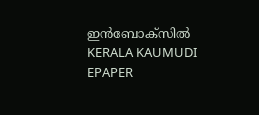ഇൻബോക്സിൽ
KERALA KAUMUDI EPAPER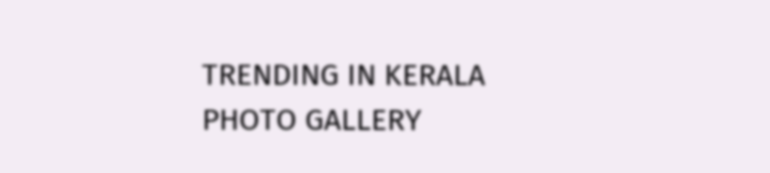TRENDING IN KERALA
PHOTO GALLERY